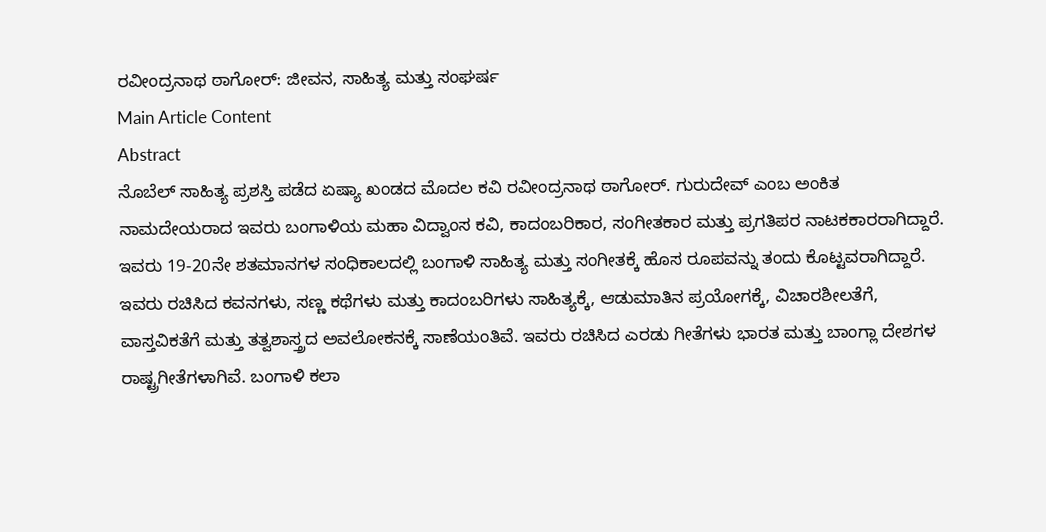ರವೀಂದ್ರನಾಥ ಠಾಗೋರ್: ಜೀವನ, ಸಾಹಿತ್ಯ ಮತ್ತು ಸಂಘರ್ಷ
Main Article Content
Abstract
ನೊಬೆಲ್ ಸಾಹಿತ್ಯ ಪ್ರಶಸ್ತಿ ಪಡೆದ ಏಷ್ಯಾ ಖಂಡದ ಮೊದಲ ಕವಿ ರವೀಂದ್ರನಾಥ ಠಾಗೋರ್. ಗುರುದೇವ್ ಎಂಬ ಅಂಕಿತ ನಾಮದೇಯರಾದ ಇವರು ಬಂಗಾಳಿಯ ಮಹಾ ವಿದ್ವಾಂಸ ಕವಿ, ಕಾದಂಬರಿಕಾರ, ಸಂಗೀತಕಾರ ಮತ್ತು ಪ್ರಗತಿಪರ ನಾಟಕಕಾರರಾಗಿದ್ದಾರೆ. ಇವರು 19-20ನೇ ಶತಮಾನಗಳ ಸಂಧಿಕಾಲದಲ್ಲಿ ಬಂಗಾಳಿ ಸಾಹಿತ್ಯ ಮತ್ತು ಸಂಗೀತಕ್ಕೆ ಹೊಸ ರೂಪವನ್ನು ತಂದು ಕೊಟ್ಟವರಾಗಿದ್ದಾರೆ. ಇವರು ರಚಿಸಿದ ಕವನಗಳು, ಸಣ್ಣ ಕಥೆಗಳು ಮತ್ತು ಕಾದಂಬರಿಗಳು ಸಾಹಿತ್ಯಕ್ಕೆ, ಆಡುಮಾತಿನ ಪ್ರಯೋಗಕ್ಕೆ, ವಿಚಾರಶೀಲತೆಗೆ, ವಾಸ್ತವಿಕತೆಗೆ ಮತ್ತು ತತ್ವಶಾಸ್ತ್ರದ ಅವಲೋಕನಕ್ಕೆ ಸಾಣೆಯಂತಿವೆ. ಇವರು ರಚಿಸಿದ ಎರಡು ಗೀತೆಗಳು ಭಾರತ ಮತ್ತು ಬಾಂಗ್ಲಾ ದೇಶಗಳ ರಾಷ್ಟ್ರಗೀತೆಗಳಾಗಿವೆ. ಬಂಗಾಳಿ ಕಲಾ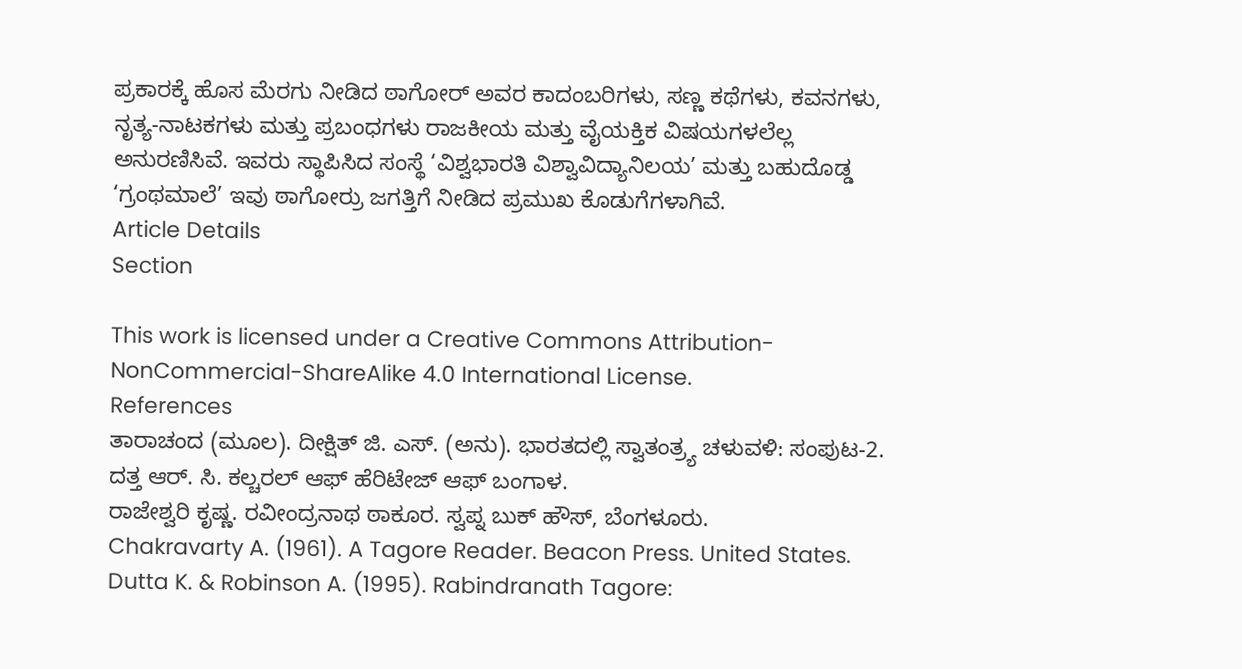ಪ್ರಕಾರಕ್ಕೆ ಹೊಸ ಮೆರಗು ನೀಡಿದ ಠಾಗೋರ್ ಅವರ ಕಾದಂಬರಿಗಳು, ಸಣ್ಣ ಕಥೆಗಳು, ಕವನಗಳು, ನೃತ್ಯ-ನಾಟಕಗಳು ಮತ್ತು ಪ್ರಬಂಧಗಳು ರಾಜಕೀಯ ಮತ್ತು ವೈಯಕ್ತಿಕ ವಿಷಯಗಳಲೆಲ್ಲ ಅನುರಣಿಸಿವೆ. ಇವರು ಸ್ಥಾಪಿಸಿದ ಸಂಸ್ಥೆ ‘ವಿಶ್ವಭಾರತಿ ವಿಶ್ವಾವಿದ್ಯಾನಿಲಯ’ ಮತ್ತು ಬಹುದೊಡ್ಡ ‘ಗ್ರಂಥಮಾಲೆ’ ಇವು ಠಾಗೋರ್ರು ಜಗತ್ತಿಗೆ ನೀಡಿದ ಪ್ರಮುಖ ಕೊಡುಗೆಗಳಾಗಿವೆ.
Article Details
Section

This work is licensed under a Creative Commons Attribution-NonCommercial-ShareAlike 4.0 International License.
References
ತಾರಾಚಂದ (ಮೂಲ). ದೀಕ್ಷಿತ್ ಜಿ. ಎಸ್. (ಅನು). ಭಾರತದಲ್ಲಿ ಸ್ವಾತಂತ್ರ್ಯ ಚಳುವಳಿ: ಸಂಪುಟ-2.
ದತ್ತ ಆರ್. ಸಿ. ಕಲ್ಚರಲ್ ಆಫ್ ಹೆರಿಟೇಜ್ ಆಫ್ ಬಂಗಾಳ.
ರಾಜೇಶ್ವರಿ ಕೃಷ್ಣ. ರವೀಂದ್ರನಾಥ ಠಾಕೂರ. ಸ್ವಪ್ನ ಬುಕ್ ಹೌಸ್, ಬೆಂಗಳೂರು.
Chakravarty A. (1961). A Tagore Reader. Beacon Press. United States.
Dutta K. & Robinson A. (1995). Rabindranath Tagore: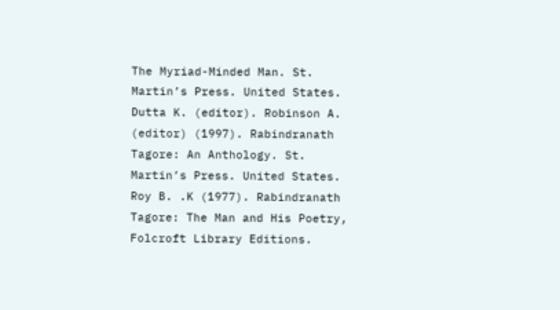The Myriad-Minded Man. St. Martin’s Press. United States.
Dutta K. (editor). Robinson A. (editor) (1997). Rabindranath Tagore: An Anthology. St. Martin’s Press. United States.
Roy B. .K (1977). Rabindranath Tagore: The Man and His Poetry, Folcroft Library Editions.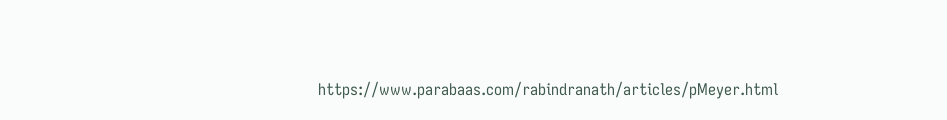https://www.parabaas.com/rabindranath/articles/pMeyer.html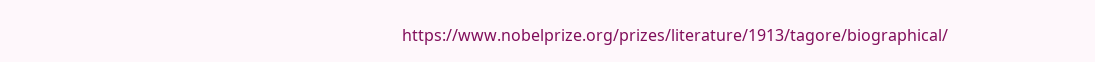https://www.nobelprize.org/prizes/literature/1913/tagore/biographical/